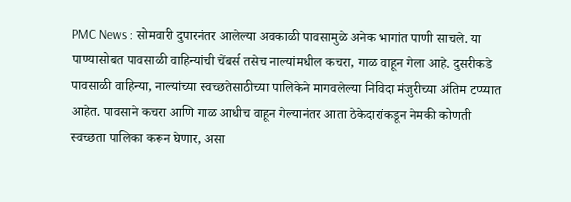PMC News : सोमवारी दुपारनंतर आलेल्या अवकाळी पावसामुळे अनेक भागांत पाणी साचले. या पाण्यासोबत पावसाळी वाहिन्यांची चेंबर्स तसेच नाल्यांमधील कचरा, गाळ वाहून गेला आहे. दुसरीकडे पावसाळी वाहिन्या, नाल्यांच्या स्वच्छतेसाठीच्या पालिकेने मागवलेल्या निविदा मंजुरीच्या अंतिम टप्प्यात आहेत. पावसाने कचरा आणि गाळ आधीच वाहून गेल्यानंतर आता ठेकेदारांकडून नेमकी कोणती स्वच्छता पालिका करून घेणार, असा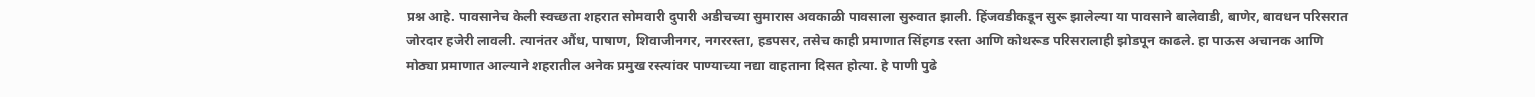प्रश्न आहे. पावसानेच केली स्वच्छता शहरात सोमवारी दुपारी अडीचच्या सुमारास अवकाळी पावसाला सुरुवात झाली. हिंजवडीकडून सुरू झालेल्या या पावसाने बालेवाडी, बाणेर, बावधन परिसरात जोरदार हजेरी लावली. त्यानंतर औंध, पाषाण, शिवाजीनगर, नगररस्ता, हडपसर, तसेच काही प्रमाणात सिंहगड रस्ता आणि कोथरूड परिसरालाही झोडपून काढले. हा पाऊस अचानक आणि मोठ्या प्रमाणात आल्याने शहरातील अनेक प्रमुख रस्त्यांवर पाण्याच्या नद्या वाहताना दिसत होत्या. हे पाणी पुढे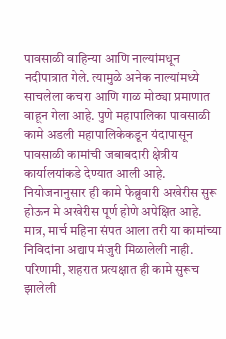पावसाळी वाहिन्या आणि नाल्यांमधून नदीपात्रात गेले. त्यामुळे अनेक नाल्यांमध्ये साचलेला कचरा आणि गाळ मोठ्या प्रमाणात वाहून गेला आहे. पुणे महापालिका पावसाळी कामे अडली महापालिकेकडून यंदापासून पावसाळी कामांची जबाबदारी क्षेत्रीय कार्यालयांकडे देण्यात आली आहे. नियोजनानुसार ही कामे फेब्रुवारी अखेरीस सुरू होऊन मे अखेरीस पूर्ण होणे अपेक्षित आहे. मात्र, मार्च महिना संपत आला तरी या कामांच्या निविदांना अद्याप मंजुरी मिळालेली नाही. परिणामी, शहरात प्रत्यक्षात ही कामे सुरूच झालेली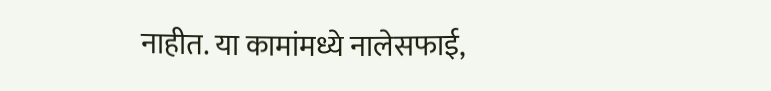नाहीत. या कामांमध्ये नालेसफाई,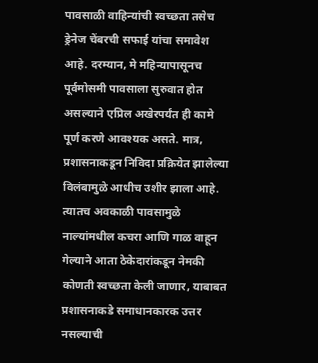पावसाळी वाहिन्यांची स्वच्छता तसेच ड्रेनेज चेंबरची सफाई यांचा समावेश आहे. दरम्यान, मे महिन्यापासूनच पूर्वमोसमी पावसाला सुरुवात होत असल्याने एप्रिल अखेरपर्यंत ही कामे पूर्ण करणे आवश्यक असते. मात्र, प्रशासनाकडून निविदा प्रक्रियेत झालेल्या विलंबामुळे आधीच उशीर झाला आहे. त्यातच अवकाळी पावसामुळे नाल्यांमधील कचरा आणि गाळ वाहून गेल्याने आता ठेकेदारांकडून नेमकी कोणती स्वच्छता केली जाणार, याबाबत प्रशासनाकडे समाधानकारक उत्तर नसल्याची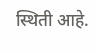स्थिती आहे.